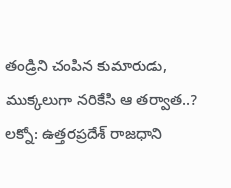తండ్రిని చంపిన కుమారుడు, ముక్కలుగా నరికేసి ఆ తర్వాత..?
లక్నో: ఉత్తరప్రదేశ్ రాజధాని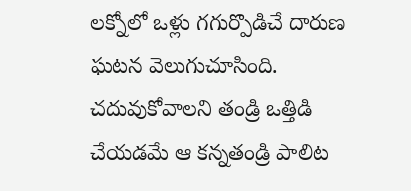లక్నోలో ఒళ్లు గగుర్పొడిచే దారుణ ఘటన వెలుగుచూసింది. చదువుకోవాలని తండ్రి ఒత్తిడి చేయడమే ఆ కన్నతండ్రి పాలిట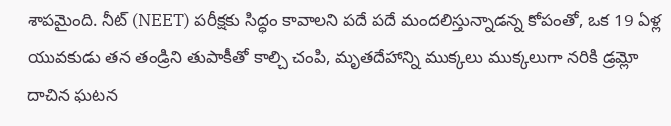శాపమైంది. నీట్ (NEET) పరీక్షకు సిద్ధం కావాలని పదే పదే మందలిస్తున్నాడన్న కోపంతో, ఒక 19 ఏళ్ల యువకుడు తన తండ్రిని తుపాకీతో కాల్చి చంపి, మృతదేహాన్ని ముక్కలు ముక్కలుగా నరికి డ్రమ్లో దాచిన ఘటన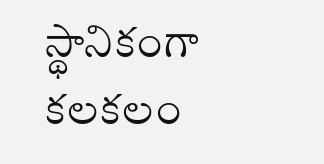స్థానికంగా కలకలం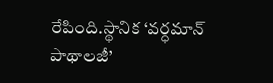రేపింది.స్థానిక ‘వర్ధమాన్ పాథాలజీ’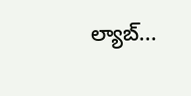ల్యాబ్...